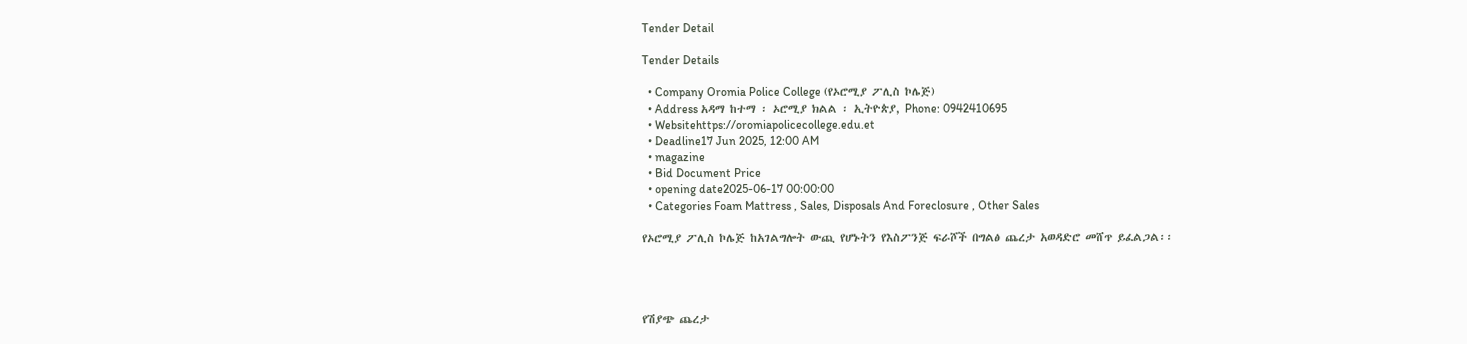Tender Detail

Tender Details

  • Company Oromia Police College (የኦሮሚያ ፖሊስ ኮሌጅ)
  • Address አዳማ ከተማ ፡ ኦሮሚያ ክልል ፡ ኢትዮጵያ, Phone: 0942410695
  • Websitehttps://oromiapolicecollege.edu.et
  • Deadline17 Jun 2025, 12:00 AM
  • magazine
  • Bid Document Price
  • opening date2025-06-17 00:00:00
  • Categories Foam Mattress , Sales, Disposals And Foreclosure , Other Sales

የኦሮሚያ ፖሊስ ኮሌጅ ከአገልግሎት ውጪ የሆኑትን የእስፖንጅ ፍራሾች በግልፅ ጨረታ አወዳድሮ መሸጥ ይፈልጋል፡፡




የሽያጭ ጨረታ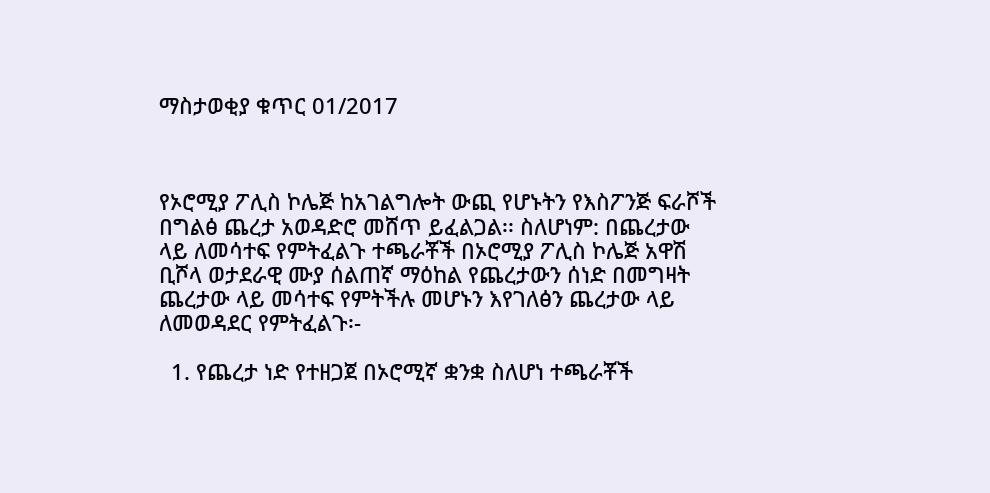ማስታወቂያ ቁጥር 01/2017



የኦሮሚያ ፖሊስ ኮሌጅ ከአገልግሎት ውጪ የሆኑትን የእስፖንጅ ፍራሾች በግልፅ ጨረታ አወዳድሮ መሸጥ ይፈልጋል፡፡ ስለሆነም: በጨረታው ላይ ለመሳተፍ የምትፈልጉ ተጫራቾች በኦሮሚያ ፖሊስ ኮሌጅ አዋሽ ቢሾላ ወታደራዊ ሙያ ሰልጠኛ ማዕከል የጨረታውን ሰነድ በመግዛት ጨረታው ላይ መሳተፍ የምትችሉ መሆኑን እየገለፅን ጨረታው ላይ ለመወዳደር የምትፈልጉ፡-

  1. የጨረታ ነድ የተዘጋጀ በኦሮሚኛ ቋንቋ ስለሆነ ተጫራቾች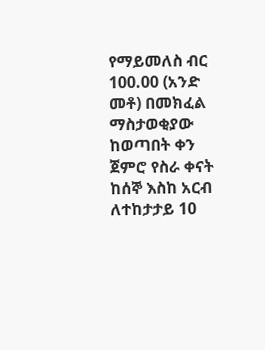የማይመለስ ብር 100.00 (አንድ መቶ) በመክፈል ማስታወቂያው ከወጣበት ቀን ጀምሮ የስራ ቀናት ከሰኞ እስከ አርብ ለተከታታይ 10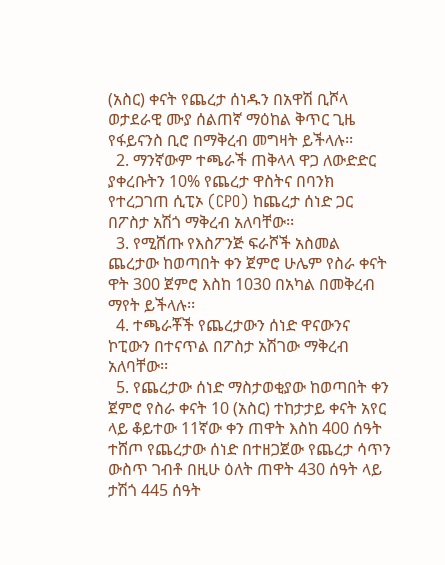(አስር) ቀናት የጨረታ ሰነዱን በአዋሽ ቢሾላ ወታደራዊ ሙያ ሰልጠኛ ማዕከል ቅጥር ጊዜ የፋይናንስ ቢሮ በማቅረብ መግዛት ይችላሉ፡፡
  2. ማንኛውም ተጫራች ጠቅላላ ዋጋ ለውድድር ያቀረቡትን 10% የጨረታ ዋስትና በባንክ የተረጋገጠ ሲፒኦ (CPO) ከጨረታ ሰነድ ጋር በፖስታ አሽጎ ማቅረብ አለባቸው፡፡
  3. የሚሸጡ የእስፖንጅ ፍራሾች አስመል ጨረታው ከወጣበት ቀን ጀምሮ ሁሌም የስራ ቀናት ዋት 300 ጀምሮ እስከ 1030 በአካል በመቅረብ ማየት ይችላሉ፡፡
  4. ተጫራቾች የጨረታውን ሰነድ ዋናውንና ኮፒውን በተናጥል በፖስታ አሽገው ማቅረብ አለባቸው፡፡
  5. የጨረታው ሰነድ ማስታወቂያው ከወጣበት ቀን ጀምሮ የስራ ቀናት 10 (አስር) ተከታታይ ቀናት አየር ላይ ቆይተው 11ኛው ቀን ጠዋት እስከ 400 ሰዓት ተሸጦ የጨረታው ሰነድ በተዘጋጀው የጨረታ ሳጥን ውስጥ ገብቶ በዚሁ ዕለት ጠዋት 430 ሰዓት ላይ ታሽጎ 445 ሰዓት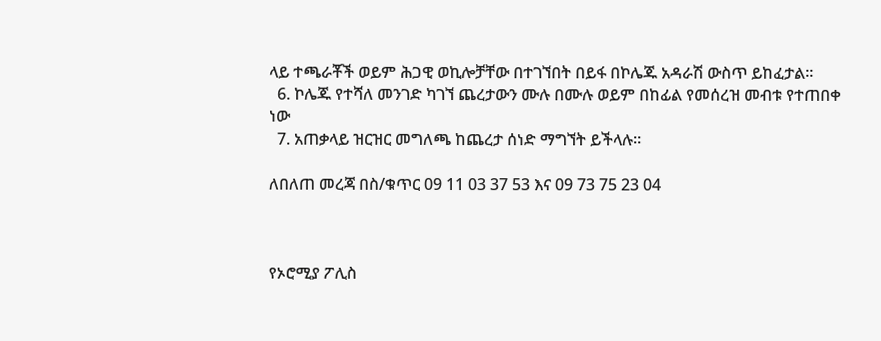ላይ ተጫራቾች ወይም ሕጋዊ ወኪሎቻቸው በተገኘበት በይፋ በኮሌጁ አዳራሽ ውስጥ ይከፈታል፡፡
  6. ኮሌጁ የተሻለ መንገድ ካገኘ ጨረታውን ሙሉ በሙሉ ወይም በከፊል የመሰረዝ መብቱ የተጠበቀ ነው
  7. አጠቃላይ ዝርዝር መግለጫ ከጨረታ ሰነድ ማግኘት ይችላሉ።

ለበለጠ መረጃ በስ/ቁጥር 09 11 03 37 53 እና 09 73 75 23 04



የኦሮሚያ ፖሊስ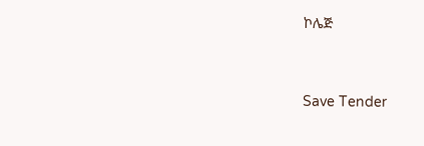ኮሌጅ



Save Tender